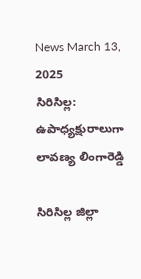News March 13, 2025
సిరిసిల్ల: ఉపాధ్యక్షురాలుగా లావణ్య లింగారెడ్డి

సిరిసిల్ల జిల్లా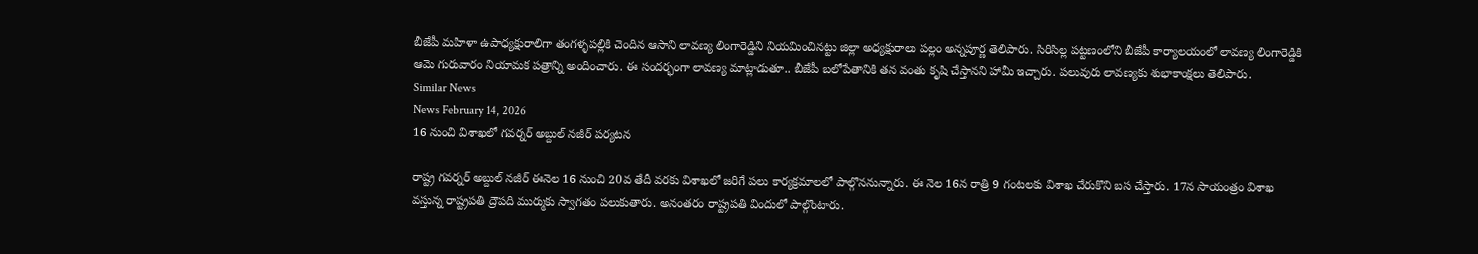బీజేపీ మహిళా ఉపాధ్యక్షురాలిగా తంగళ్ళపల్లికి చెందిన ఆసాని లావణ్య లింగారెడ్డిని నియమించినట్టు జిల్లా అధ్యక్షురాలు పల్లం అన్నపూర్ణ తెలిపారు. సిరిసిల్ల పట్టణంలోని బీజేపీ కార్యాలయంలో లావణ్య లింగారెడ్డికి ఆమె గురువారం నియామక పత్రాన్ని అందించారు. ఈ సందర్భంగా లావణ్య మాట్లాడుతూ.. బీజేపీ బలోపేతానికి తన వంతు కృషి చేస్తానని హామీ ఇచ్చారు. పలువురు లావణ్యకు శుభాకాంక్షలు తెలిపారు.
Similar News
News February 14, 2026
16 నుంచి విశాఖలో గవర్నర్ అబ్దుల్ నజీర్ పర్యటన

రాష్ట్ర గవర్నర్ అబ్దుల్ నజీర్ ఈనెల 16 నుంచి 20వ తేదీ వరకు విశాఖలో జరిగే పలు కార్యక్రమాలలో పాల్గొననున్నారు. ఈ నెల 16న రాత్రి 9 గంటలకు విశాఖ చేరుకొని బస చేస్తారు. 17న సాయంత్రం విశాఖ వస్తున్న రాష్ట్రపతి ద్రౌపది ముర్ముకు స్వాగతం పలుకుతారు. అనంతరం రాష్ట్రపతి విందులో పాల్గొంటారు.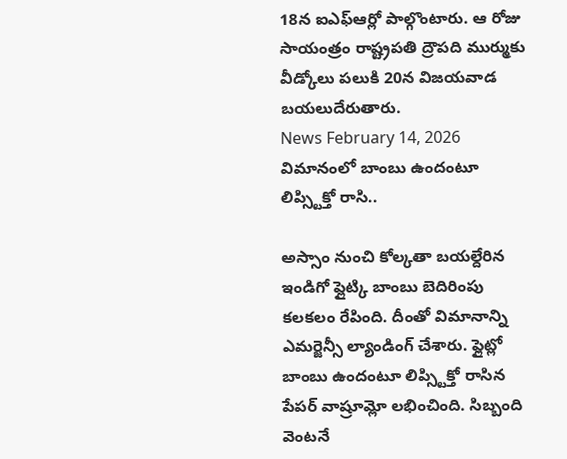18న ఐఎఫ్ఆర్లో పాల్గొంటారు. ఆ రోజు సాయంత్రం రాష్ట్రపతి ద్రౌపది ముర్ముకు వీడ్కోలు పలుకి 20న విజయవాడ బయలుదేరుతారు.
News February 14, 2026
విమానంలో బాంబు ఉందంటూ లిప్స్టిక్తో రాసి..

అస్సాం నుంచి కోల్కతా బయల్దేరిన ఇండిగో ఫ్లైట్కి బాంబు బెదిరింపు కలకలం రేపింది. దీంతో విమానాన్ని ఎమర్జెన్సీ ల్యాండింగ్ చేశారు. ఫ్లైట్లో బాంబు ఉందంటూ లిప్స్టిక్తో రాసిన పేపర్ వాష్రూమ్లో లభించింది. సిబ్బంది వెంటనే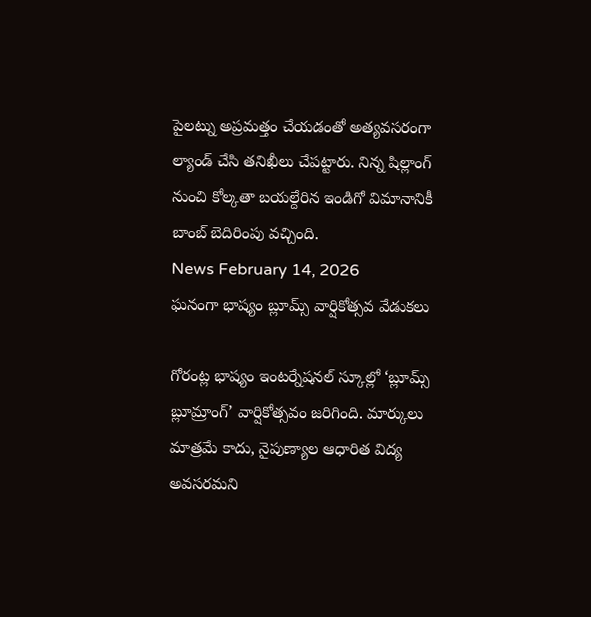పైలట్ను అప్రమత్తం చేయడంతో అత్యవసరంగా ల్యాండ్ చేసి తనిఖీలు చేపట్టారు. నిన్న షిల్లాంగ్ నుంచి కోల్కతా బయల్దేరిన ఇండిగో విమానానికీ బాంబ్ బెదిరింపు వచ్చింది.
News February 14, 2026
ఘనంగా భాష్యం బ్లూమ్స్ వార్షికోత్సవ వేడుకలు

గోరంట్ల భాష్యం ఇంటర్నేషనల్ స్కూల్లో ‘బ్లూమ్స్ బ్లూమ్రాంగ్’ వార్షికోత్సవం జరిగింది. మార్కులు మాత్రమే కాదు, నైపుణ్యాల ఆధారిత విద్య అవసరమని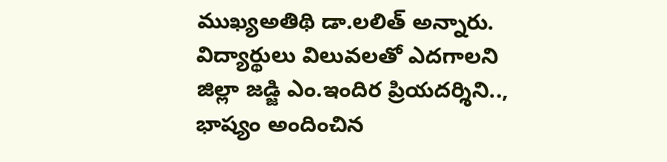ముఖ్యఅతిథి డా.లలిత్ అన్నారు. విద్యార్థులు విలువలతో ఎదగాలని జిల్లా జడ్జి ఎం.ఇందిర ప్రియదర్శిని.., భాష్యం అందించిన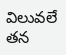విలువలే తన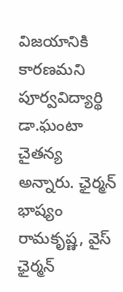విజయానికి కారణమని పూర్వవిద్యార్థి డా.ఘంటా చైతన్య అన్నారు. ఛైర్మన్ భాష్యం రామకృష్ణ, వైస్ ఛైర్మన్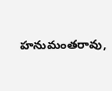హనుమంతరావు,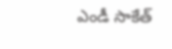ఎండీ సాకేత్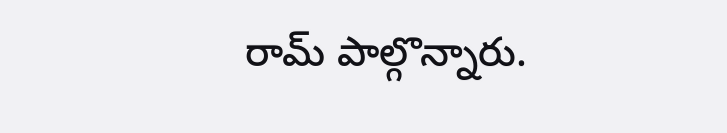రామ్ పాల్గొన్నారు.